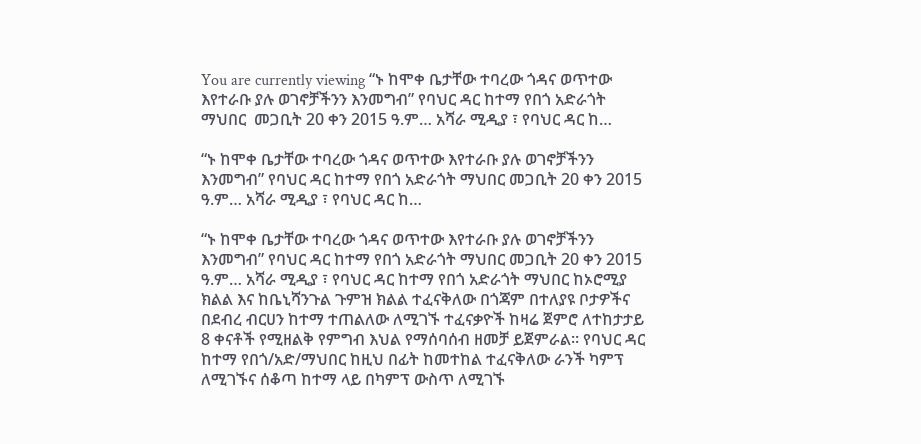You are currently viewing “ኑ ከሞቀ ቤታቸው ተባረው ጎዳና ወጥተው እየተራቡ ያሉ ወገኖቻችንን እንመግብ” የባህር ዳር ከተማ የበጎ አድራጎት ማህበር  መጋቢት 20 ቀን 2015 ዓ.ም… አሻራ ሚዲያ ፣ የባህር ዳር ከ…

“ኑ ከሞቀ ቤታቸው ተባረው ጎዳና ወጥተው እየተራቡ ያሉ ወገኖቻችንን እንመግብ” የባህር ዳር ከተማ የበጎ አድራጎት ማህበር መጋቢት 20 ቀን 2015 ዓ.ም… አሻራ ሚዲያ ፣ የባህር ዳር ከ…

“ኑ ከሞቀ ቤታቸው ተባረው ጎዳና ወጥተው እየተራቡ ያሉ ወገኖቻችንን እንመግብ” የባህር ዳር ከተማ የበጎ አድራጎት ማህበር መጋቢት 20 ቀን 2015 ዓ.ም… አሻራ ሚዲያ ፣ የባህር ዳር ከተማ የበጎ አድራጎት ማህበር ከኦሮሚያ ክልል እና ከቤኒሻንጉል ጉምዝ ክልል ተፈናቅለው በጎጃም በተለያዩ ቦታዎችና በደብረ ብርሀን ከተማ ተጠልለው ለሚገኙ ተፈናቃዮች ከዛሬ ጀምሮ ለተከታታይ 8 ቀናቶች የሚዘልቅ የምግብ እህል የማሰባሰብ ዘመቻ ይጀምራል። የባህር ዳር ከተማ የበጎ/አድ/ማህበር ከዚህ በፊት ከመተከል ተፈናቅለው ራንች ካምፕ ለሚገኙና ሰቆጣ ከተማ ላይ በካምፕ ውስጥ ለሚገኙ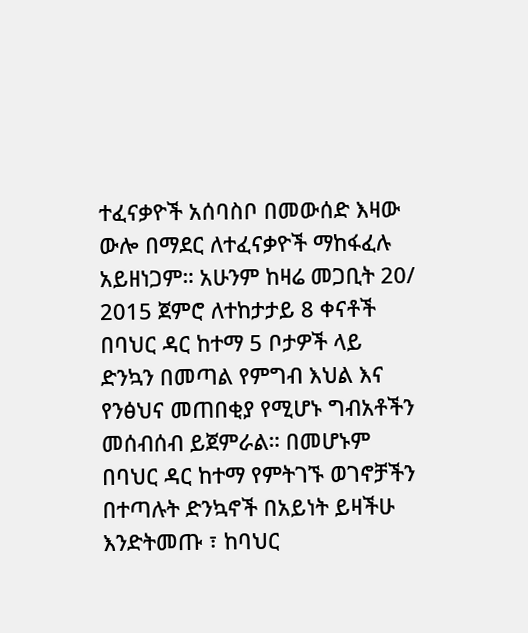ተፈናቃዮች አሰባስቦ በመውሰድ እዛው ውሎ በማደር ለተፈናቃዮች ማከፋፈሉ አይዘነጋም። አሁንም ከዛሬ መጋቢት 20/ 2015 ጀምሮ ለተከታታይ 8 ቀናቶች በባህር ዳር ከተማ 5 ቦታዎች ላይ ድንኳን በመጣል የምግብ እህል እና የንፅህና መጠበቂያ የሚሆኑ ግብአቶችን መሰብሰብ ይጀምራል። በመሆኑም በባህር ዳር ከተማ የምትገኙ ወገኖቻችን በተጣሉት ድንኳኖች በአይነት ይዛችሁ እንድትመጡ ፣ ከባህር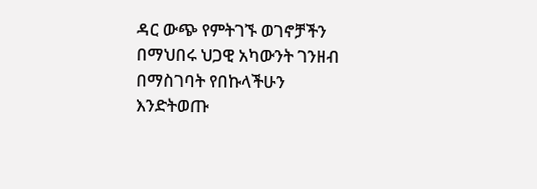ዳር ውጭ የምትገኙ ወገኖቻችን በማህበሩ ህጋዊ አካውንት ገንዘብ በማስገባት የበኩላችሁን እንድትወጡ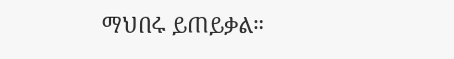ማህበሩ ይጠይቃል።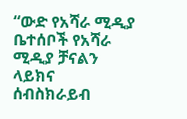“ውድ የአሻራ ሚዲያ ቤተሰቦች የአሻራ ሚዲያ ቻናልን ላይክና ሰብስክራይብ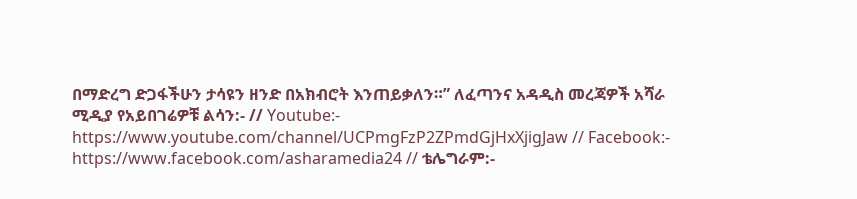በማድረግ ድጋፋችሁን ታሳዩን ዘንድ በአክብሮት እንጠይቃለን።” ለፈጣንና አዳዲስ መረጃዎች አሻራ ሚዲያ የአይበገሬዎቹ ልሳን:- // Youtube:- https://www.youtube.com/channel/UCPmgFzP2ZPmdGjHxXjigJaw // Facebook:- https://www.facebook.com/asharamedia24 // ቴሌግራም:-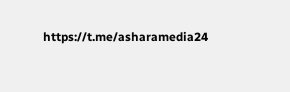https://t.me/asharamedia24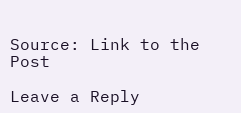Source: Link to the Post

Leave a Reply